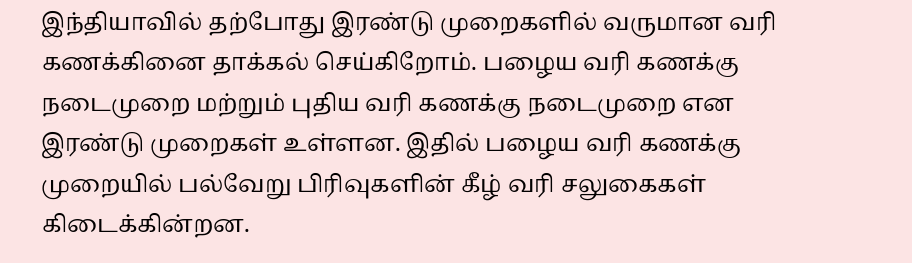இந்தியாவில் தற்போது இரண்டு முறைகளில் வருமான வரி கணக்கினை தாக்கல் செய்கிறோம். பழைய வரி கணக்கு நடைமுறை மற்றும் புதிய வரி கணக்கு நடைமுறை என இரண்டு முறைகள் உள்ளன. இதில் பழைய வரி கணக்கு முறையில் பல்வேறு பிரிவுகளின் கீழ் வரி சலுகைகள் கிடைக்கின்றன.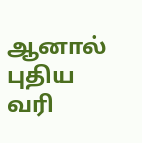ஆனால் புதிய வரி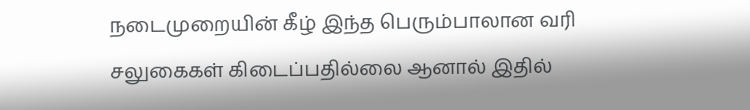நடைமுறையின் கீழ் இந்த பெரும்பாலான வரி சலுகைகள் கிடைப்பதில்லை ஆனால் இதில்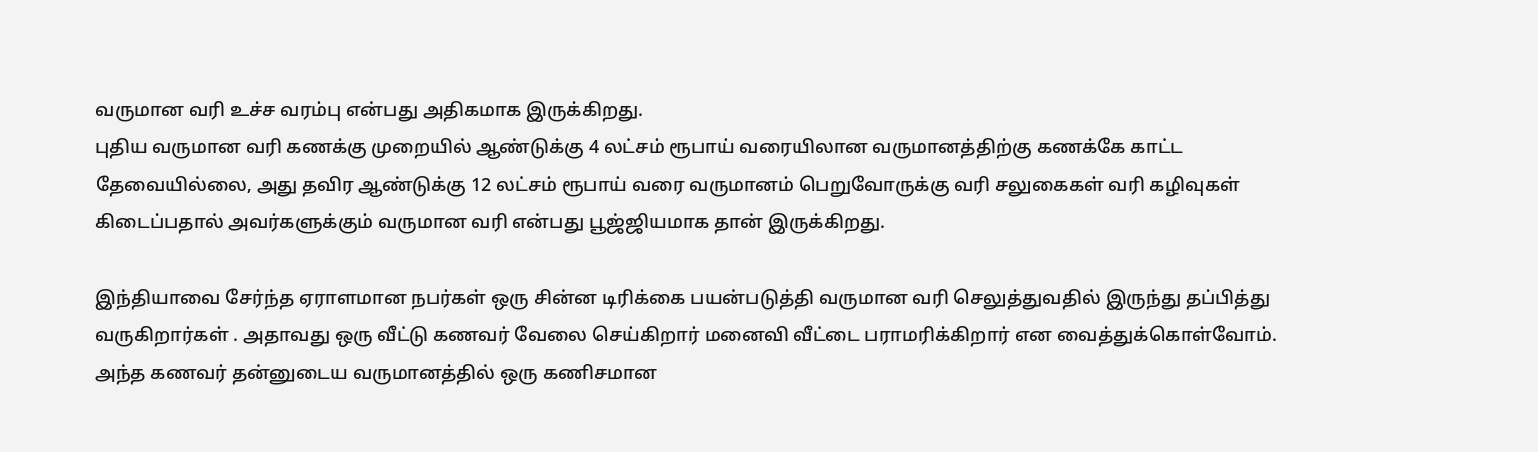வருமான வரி உச்ச வரம்பு என்பது அதிகமாக இருக்கிறது.
புதிய வருமான வரி கணக்கு முறையில் ஆண்டுக்கு 4 லட்சம் ரூபாய் வரையிலான வருமானத்திற்கு கணக்கே காட்ட தேவையில்லை, அது தவிர ஆண்டுக்கு 12 லட்சம் ரூபாய் வரை வருமானம் பெறுவோருக்கு வரி சலுகைகள் வரி கழிவுகள் கிடைப்பதால் அவர்களுக்கும் வருமான வரி என்பது பூஜ்ஜியமாக தான் இருக்கிறது.

இந்தியாவை சேர்ந்த ஏராளமான நபர்கள் ஒரு சின்ன டிரிக்கை பயன்படுத்தி வருமான வரி செலுத்துவதில் இருந்து தப்பித்து வருகிறார்கள் . அதாவது ஒரு வீட்டு கணவர் வேலை செய்கிறார் மனைவி வீட்டை பராமரிக்கிறார் என வைத்துக்கொள்வோம். அந்த கணவர் தன்னுடைய வருமானத்தில் ஒரு கணிசமான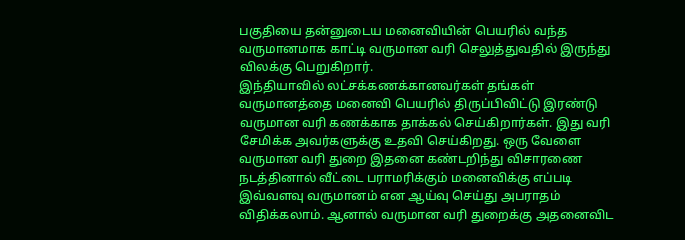பகுதியை தன்னுடைய மனைவியின் பெயரில் வந்த வருமானமாக காட்டி வருமான வரி செலுத்துவதில் இருந்து விலக்கு பெறுகிறார்.
இந்தியாவில் லட்சக்கணக்கானவர்கள் தங்கள் வருமானத்தை மனைவி பெயரில் திருப்பிவிட்டு இரண்டு வருமான வரி கணக்காக தாக்கல் செய்கிறார்கள். இது வரி சேமிக்க அவர்களுக்கு உதவி செய்கிறது. ஒரு வேளை வருமான வரி துறை இதனை கண்டறிந்து விசாரணை நடத்தினால் வீட்டை பராமரிக்கும் மனைவிக்கு எப்படி இவ்வளவு வருமானம் என ஆய்வு செய்து அபராதம் விதிக்கலாம். ஆனால் வருமான வரி துறைக்கு அதனைவிட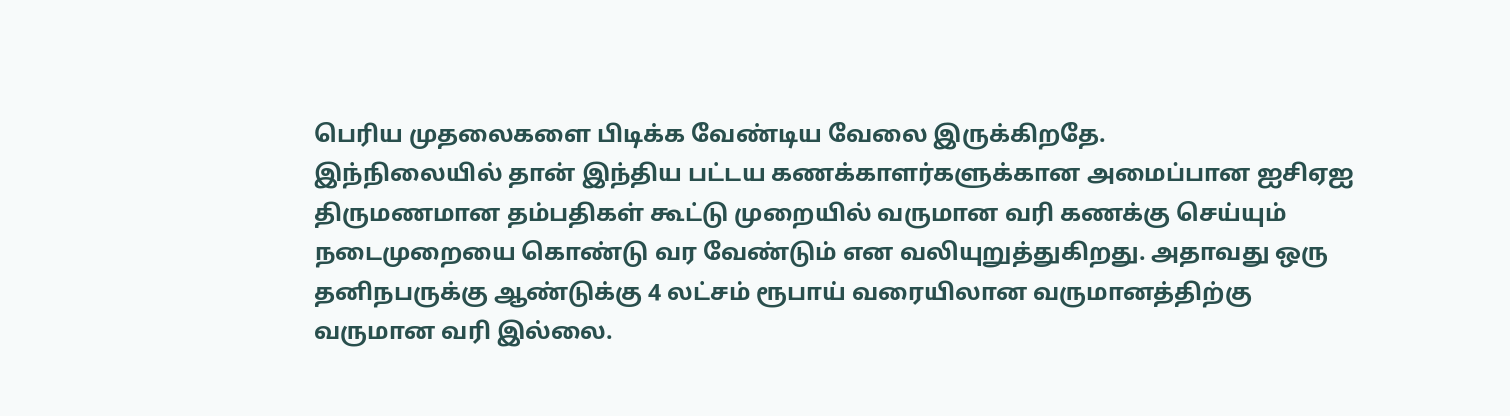பெரிய முதலைகளை பிடிக்க வேண்டிய வேலை இருக்கிறதே.
இந்நிலையில் தான் இந்திய பட்டய கணக்காளர்களுக்கான அமைப்பான ஐசிஏஐ திருமணமான தம்பதிகள் கூட்டு முறையில் வருமான வரி கணக்கு செய்யும் நடைமுறையை கொண்டு வர வேண்டும் என வலியுறுத்துகிறது. அதாவது ஒரு தனிநபருக்கு ஆண்டுக்கு 4 லட்சம் ரூபாய் வரையிலான வருமானத்திற்கு வருமான வரி இல்லை.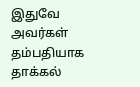இதுவே அவர்கள் தம்பதியாக தாக்கல்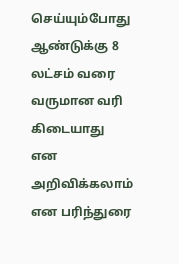செய்யும்போது ஆண்டுக்கு 8 லட்சம் வரை வருமான வரி கிடையாது என அறிவிக்கலாம் என பரிந்துரை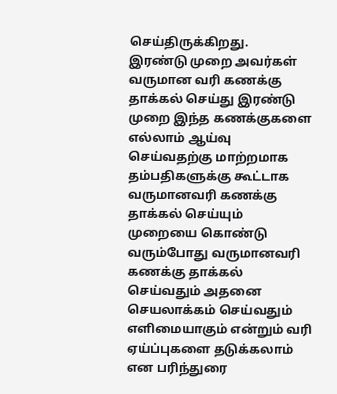செய்திருக்கிறது.
இரண்டு முறை அவர்கள் வருமான வரி கணக்கு தாக்கல் செய்து இரண்டு முறை இந்த கணக்குகளை எல்லாம் ஆய்வு செய்வதற்கு மாற்றமாக தம்பதிகளுக்கு கூட்டாக வருமானவரி கணக்கு தாக்கல் செய்யும் முறையை கொண்டு வரும்போது வருமானவரி கணக்கு தாக்கல் செய்வதும் அதனை செயலாக்கம் செய்வதும் எளிமையாகும் என்றும் வரி ஏய்ப்புகளை தடுக்கலாம் என பரிந்துரை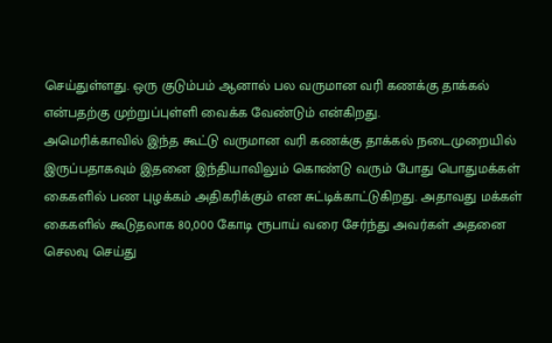செய்துள்ளது. ஒரு குடும்பம் ஆனால் பல வருமான வரி கணக்கு தாக்கல் என்பதற்கு முற்றுப்புள்ளி வைக்க வேண்டும் என்கிறது.
அமெரிக்காவில் இந்த கூட்டு வருமான வரி கணக்கு தாக்கல் நடைமுறையில் இருப்பதாகவும் இதனை இந்தியாவிலும் கொண்டு வரும் போது பொதுமக்கள் கைகளில் பண புழக்கம் அதிகரிக்கும் என சுட்டிக்காட்டுகிறது. அதாவது மக்கள் கைகளில் கூடுதலாக 80,000 கோடி ரூபாய் வரை சேர்ந்து அவர்கள் அதனை செலவு செய்து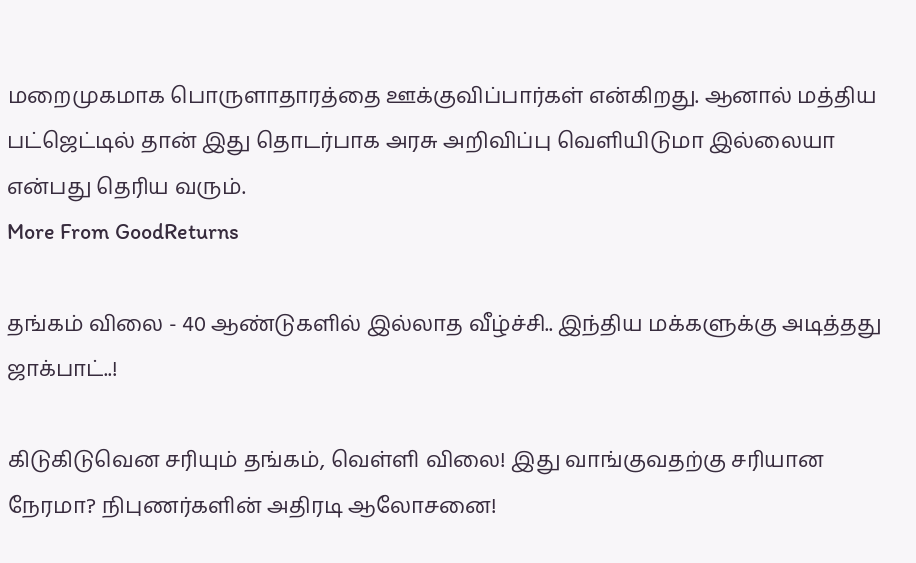மறைமுகமாக பொருளாதாரத்தை ஊக்குவிப்பார்கள் என்கிறது. ஆனால் மத்திய பட்ஜெட்டில் தான் இது தொடர்பாக அரசு அறிவிப்பு வெளியிடுமா இல்லையா என்பது தெரிய வரும்.
More From GoodReturns

தங்கம் விலை - 40 ஆண்டுகளில் இல்லாத வீழ்ச்சி.. இந்திய மக்களுக்கு அடித்தது ஜாக்பாட்..!

கிடுகிடுவென சரியும் தங்கம், வெள்ளி விலை! இது வாங்குவதற்கு சரியான நேரமா? நிபுணர்களின் அதிரடி ஆலோசனை!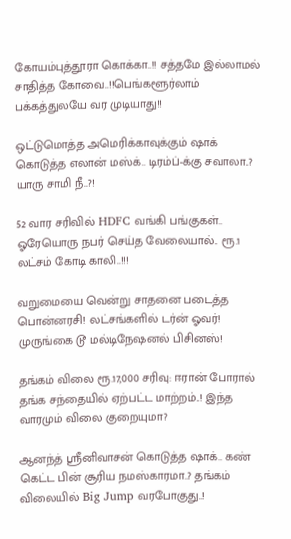கோயம்புத்தூரா கொக்கா..!! சத்தமே இல்லாமல் சாதித்த கோவை..!!பெங்களூர்லாம் பக்கத்துலயே வர முடியாது!!

ஒட்டுமொத்த அமெரிக்காவுக்கும் ஷாக் கொடுத்த எலான் மஸ்க்.. டிரம்ப்-க்கு சவாலா..? யாரு சாமி நீ..?!

52 வார சரிவில் HDFC வங்கி பங்குகள்.. ஓரேயொரு நபர் செய்த வேலையால்.. ரூ.1 லட்சம் கோடி காலி..!!!

வறுமையை வென்று சாதனை படைத்த பொன்னரசி! லட்சங்களில் டர்ன் ஓவர்! முருங்கை டூ மல்டிநேஷனல் பிசினஸ்!

தங்கம் விலை ரூ.17,000 சரிவு: ஈரான் போரால் தங்க சந்தையில் ஏற்பட்ட மாற்றம்..! இந்த வாரமும் விலை குறையுமா?

ஆனந்த் ஸ்ரீனிவாசன் கொடுத்த ஷாக்.. கண் கெட்ட பின் சூரிய நமஸ்காரமா..? தங்கம் விலையில் Big Jump வரபோகுது..!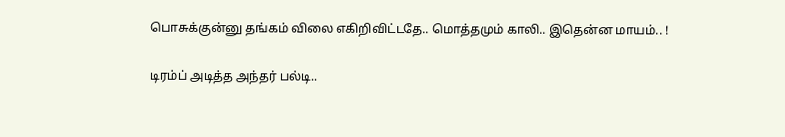பொசுக்குன்னு தங்கம் விலை எகிறிவிட்டதே.. மொத்தமும் காலி.. இதென்ன மாயம்.. !

டிரம்ப் அடித்த அந்தர் பல்டி..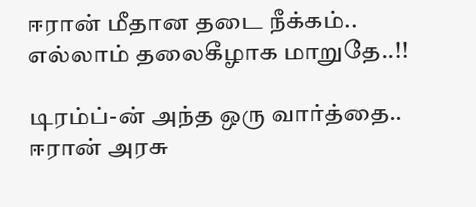ஈரான் மீதான தடை நீக்கம்.. எல்லாம் தலைகீழாக மாறுதே..!!

டிரம்ப்-ன் அந்த ஒரு வார்த்தை.. ஈரான் அரசு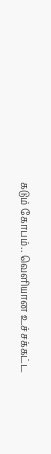கடும் கோபம்.. வெளியான உச்சக்கட்ட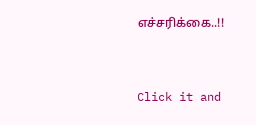எச்சரிக்கை..!!



Click it and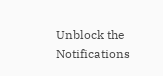Unblock the Notifications